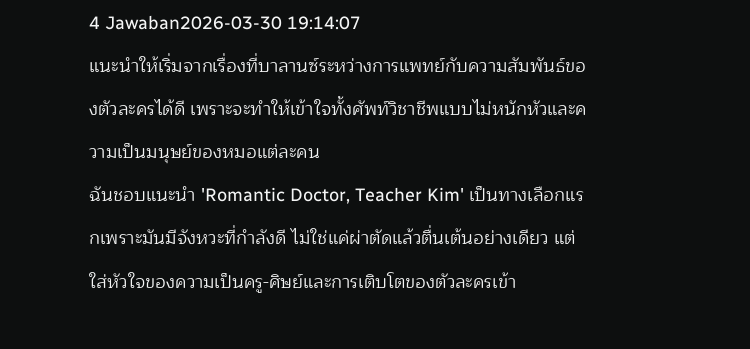4 Jawaban2026-03-30 19:14:07
แนะนำให้เริ่มจากเรื่องที่บาลานซ์ระหว่างการแพทย์กับความสัมพันธ์ของตัวละครได้ดี เพราะจะทำให้เข้าใจทั้งศัพท์วิชาชีพแบบไม่หนักหัวและความเป็นมนุษย์ของหมอแต่ละคน
ฉันชอบแนะนำ 'Romantic Doctor, Teacher Kim' เป็นทางเลือกแรกเพราะมันมีจังหวะที่กำลังดี ไม่ใช่แค่ผ่าตัดแล้วตื่นเต้นอย่างเดียว แต่ใส่หัวใจของความเป็นครู-ศิษย์และการเติบโตของตัวละครเข้า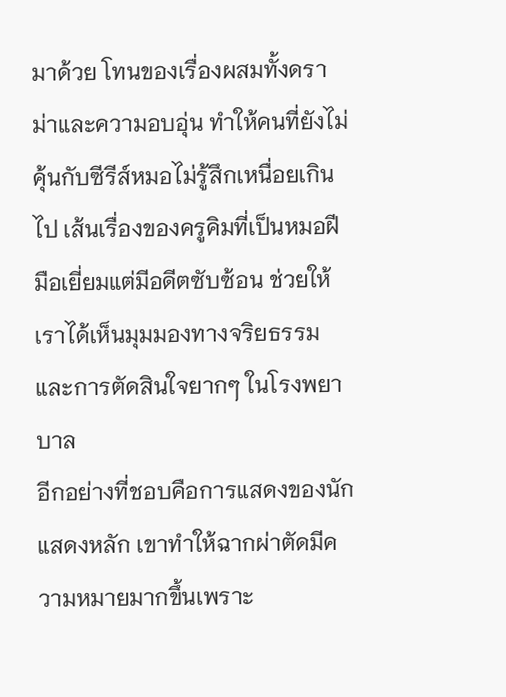มาด้วย โทนของเรื่องผสมทั้งดราม่าและความอบอุ่น ทำให้คนที่ยังไม่คุ้นกับซีรีส์หมอไม่รู้สึกเหนื่อยเกินไป เส้นเรื่องของครูคิมที่เป็นหมอฝีมือเยี่ยมแต่มีอดีตซับซ้อน ช่วยให้เราได้เห็นมุมมองทางจริยธรรมและการตัดสินใจยากๆ ในโรงพยาบาล
อีกอย่างที่ชอบคือการแสดงของนักแสดงหลัก เขาทำให้ฉากผ่าตัดมีความหมายมากขึ้นเพราะ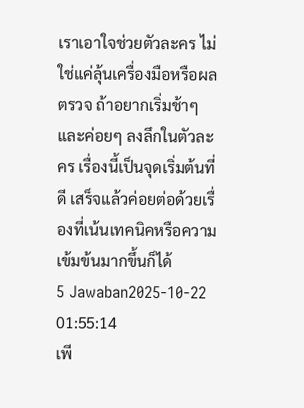เราเอาใจช่วยตัวละคร ไม่ใช่แค่ลุ้นเครื่องมือหรือผลตรวจ ถ้าอยากเริ่มช้าๆ และค่อยๆ ลงลึกในตัวละคร เรื่องนี้เป็นจุดเริ่มต้นที่ดี เสร็จแล้วค่อยต่อด้วยเรื่องที่เน้นเทคนิคหรือความเข้มข้นมากขึ้นก็ได้
5 Jawaban2025-10-22 01:55:14
เพี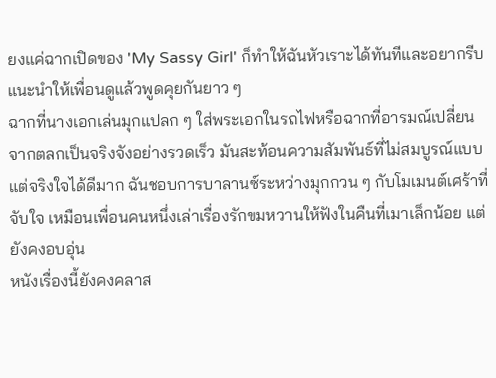ยงแค่ฉากเปิดของ 'My Sassy Girl' ก็ทำให้ฉันหัวเราะได้ทันทีและอยากรีบแนะนำให้เพื่อนดูแล้วพูดคุยกันยาว ๆ
ฉากที่นางเอกเล่นมุกแปลก ๆ ใส่พระเอกในรถไฟหรือฉากที่อารมณ์เปลี่ยนจากตลกเป็นจริงจังอย่างรวดเร็ว มันสะท้อนความสัมพันธ์ที่ไม่สมบูรณ์แบบแต่จริงใจได้ดีมาก ฉันชอบการบาลานซ์ระหว่างมุกกวน ๆ กับโมเมนต์เศร้าที่จับใจ เหมือนเพื่อนคนหนึ่งเล่าเรื่องรักขมหวานให้ฟังในคืนที่เมาเล็กน้อย แต่ยังคงอบอุ่น
หนังเรื่องนี้ยังคงคลาส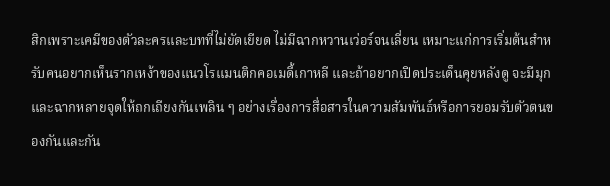สิกเพราะเคมีของตัวละครและบทที่ไม่ยัดเยียด ไม่มีฉากหวานเว่อร์จนเลี่ยน เหมาะแก่การเริ่มต้นสำหรับคนอยากเห็นรากเหง้าของแนวโรแมนติกคอเมดี้เกาหลี และถ้าอยากเปิดประเด็นคุยหลังดู จะมีมุกและฉากหลายจุดให้ถกเถียงกันเพลิน ๆ อย่างเรื่องการสื่อสารในความสัมพันธ์หรือการยอมรับตัวตนของกันและกัน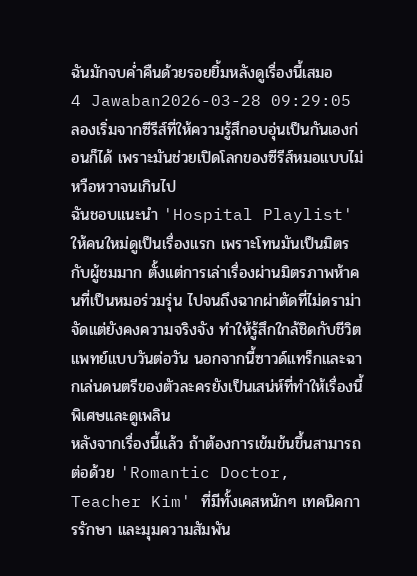ฉันมักจบค่ำคืนด้วยรอยยิ้มหลังดูเรื่องนี้เสมอ
4 Jawaban2026-03-28 09:29:05
ลองเริ่มจากซีรีส์ที่ให้ความรู้สึกอบอุ่นเป็นกันเองก่อนก็ได้ เพราะมันช่วยเปิดโลกของซีรีส์หมอแบบไม่หวือหวาจนเกินไป
ฉันชอบแนะนำ 'Hospital Playlist' ให้คนใหม่ดูเป็นเรื่องแรก เพราะโทนมันเป็นมิตรกับผู้ชมมาก ตั้งแต่การเล่าเรื่องผ่านมิตรภาพห้าคนที่เป็นหมอร่วมรุ่น ไปจนถึงฉากผ่าตัดที่ไม่ดราม่าจัดแต่ยังคงความจริงจัง ทำให้รู้สึกใกล้ชิดกับชีวิตแพทย์แบบวันต่อวัน นอกจากนี้ซาวด์แทร็กและฉากเล่นดนตรีของตัวละครยังเป็นเสน่ห์ที่ทำให้เรื่องนี้พิเศษและดูเพลิน
หลังจากเรื่องนี้แล้ว ถ้าต้องการเข้มข้นขึ้นสามารถต่อด้วย 'Romantic Doctor, Teacher Kim' ที่มีทั้งเคสหนักๆ เทคนิคการรักษา และมุมความสัมพัน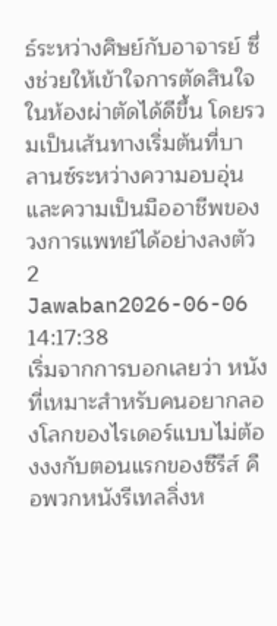ธ์ระหว่างศิษย์กับอาจารย์ ซึ่งช่วยให้เข้าใจการตัดสินใจในห้องผ่าตัดได้ดีขึ้น โดยรวมเป็นเส้นทางเริ่มต้นที่บาลานซ์ระหว่างความอบอุ่นและความเป็นมืออาชีพของวงการแพทย์ได้อย่างลงตัว
2 Jawaban2026-06-06 14:17:38
เริ่มจากการบอกเลยว่า หนังที่เหมาะสำหรับคนอยากลองโลกของไรเดอร์แบบไม่ต้องงงกับตอนแรกของซีรีส์ คือพวกหนังรีเทลลิ่งห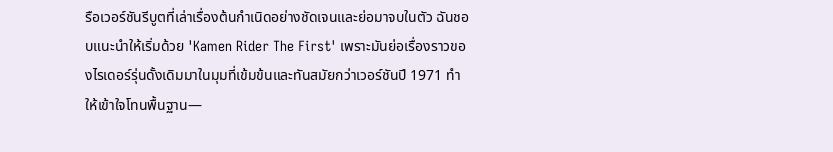รือเวอร์ชันรีบูตที่เล่าเรื่องต้นกำเนิดอย่างชัดเจนและย่อมาจบในตัว ฉันชอบแนะนำให้เริ่มด้วย 'Kamen Rider The First' เพราะมันย่อเรื่องราวของไรเดอร์รุ่นดั้งเดิมมาในมุมที่เข้มข้นและทันสมัยกว่าเวอร์ชันปี 1971 ทำให้เข้าใจโทนพื้นฐาน—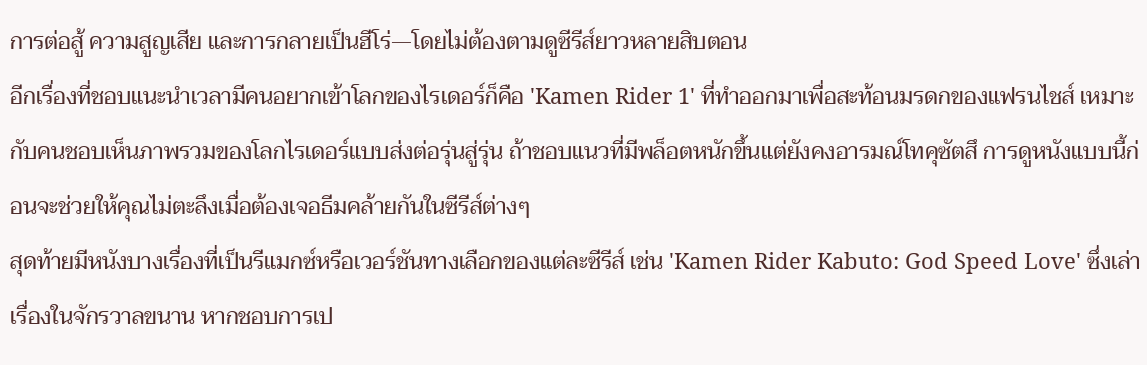การต่อสู้ ความสูญเสีย และการกลายเป็นฮีโร่—โดยไม่ต้องตามดูซีรีส์ยาวหลายสิบตอน
อีกเรื่องที่ชอบแนะนำเวลามีคนอยากเข้าโลกของไรเดอร์ก็คือ 'Kamen Rider 1' ที่ทำออกมาเพื่อสะท้อนมรดกของแฟรนไชส์ เหมาะกับคนชอบเห็นภาพรวมของโลกไรเดอร์แบบส่งต่อรุ่นสู่รุ่น ถ้าชอบแนวที่มีพล็อตหนักขึ้นแต่ยังคงอารมณ์โทคุซัตสึ การดูหนังแบบนี้ก่อนจะช่วยให้คุณไม่ตะลึงเมื่อต้องเจอธีมคล้ายกันในซีรีส์ต่างๆ
สุดท้ายมีหนังบางเรื่องที่เป็นรีแมกซ์หรือเวอร์ชันทางเลือกของแต่ละซีรีส์ เช่น 'Kamen Rider Kabuto: God Speed Love' ซึ่งเล่าเรื่องในจักรวาลขนาน หากชอบการเป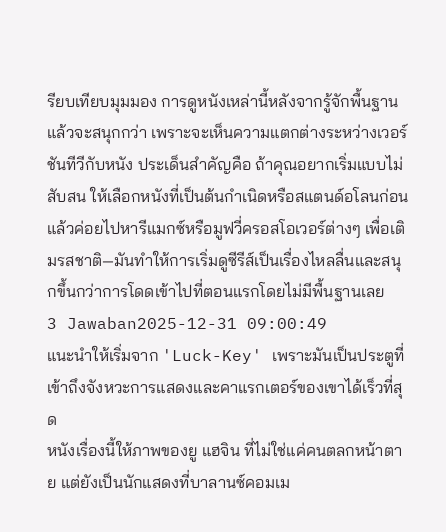รียบเทียบมุมมอง การดูหนังเหล่านี้หลังจากรู้จักพื้นฐานแล้วจะสนุกกว่า เพราะจะเห็นความแตกต่างระหว่างเวอร์ชันทีวีกับหนัง ประเด็นสำคัญคือ ถ้าคุณอยากเริ่มแบบไม่สับสน ให้เลือกหนังที่เป็นต้นกำเนิดหรือสแตนด์อโลนก่อน แล้วค่อยไปหารีแมกซ์หรือมูฟวี่ครอสโอเวอร์ต่างๆ เพื่อเติมรสชาติ—มันทำให้การเริ่มดูซีรีส์เป็นเรื่องไหลลื่นและสนุกขึ้นกว่าการโดดเข้าไปที่ตอนแรกโดยไม่มีพื้นฐานเลย
3 Jawaban2025-12-31 09:00:49
แนะนำให้เริ่มจาก 'Luck-Key' เพราะมันเป็นประตูที่เข้าถึงจังหวะการแสดงและคาแรกเตอร์ของเขาได้เร็วที่สุด
หนังเรื่องนี้ให้ภาพของยู แฮจิน ที่ไม่ใช่แค่คนตลกหน้าตาย แต่ยังเป็นนักแสดงที่บาลานซ์คอมเม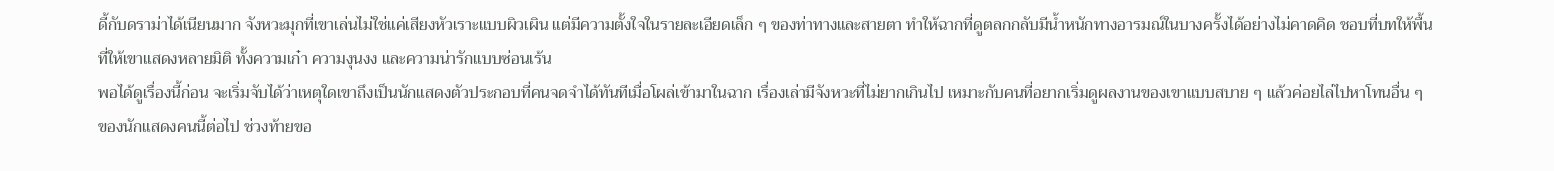ดี้กับดราม่าได้เนียนมาก จังหวะมุกที่เขาเล่นไม่ใช่แค่เสียงหัวเราะแบบผิวเผิน แต่มีความตั้งใจในรายละเอียดเล็ก ๆ ของท่าทางและสายตา ทำให้ฉากที่ดูตลกกลับมีน้ำหนักทางอารมณ์ในบางครั้งได้อย่างไม่คาดคิด ชอบที่บทให้พื้นที่ให้เขาแสดงหลายมิติ ทั้งความเก๋า ความงุนงง และความน่ารักแบบซ่อนเร้น
พอได้ดูเรื่องนี้ก่อน จะเริ่มจับได้ว่าเหตุใดเขาถึงเป็นนักแสดงตัวประกอบที่คนจดจำได้ทันทีเมื่อโผล่เข้ามาในฉาก เรื่องเล่ามีจังหวะที่ไม่ยากเกินไป เหมาะกับคนที่อยากเริ่มดูผลงานของเขาแบบสบาย ๆ แล้วค่อยไล่ไปหาโทนอื่น ๆ ของนักแสดงคนนี้ต่อไป ช่วงท้ายขอ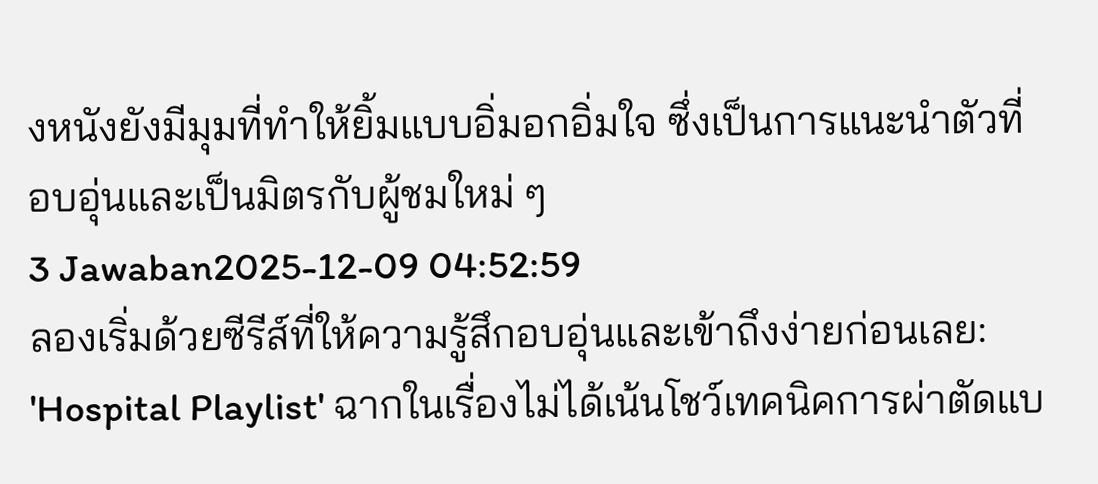งหนังยังมีมุมที่ทำให้ยิ้มแบบอิ่มอกอิ่มใจ ซึ่งเป็นการแนะนำตัวที่อบอุ่นและเป็นมิตรกับผู้ชมใหม่ ๆ
3 Jawaban2025-12-09 04:52:59
ลองเริ่มด้วยซีรีส์ที่ให้ความรู้สึกอบอุ่นและเข้าถึงง่ายก่อนเลย: 'Hospital Playlist' ฉากในเรื่องไม่ได้เน้นโชว์เทคนิคการผ่าตัดแบ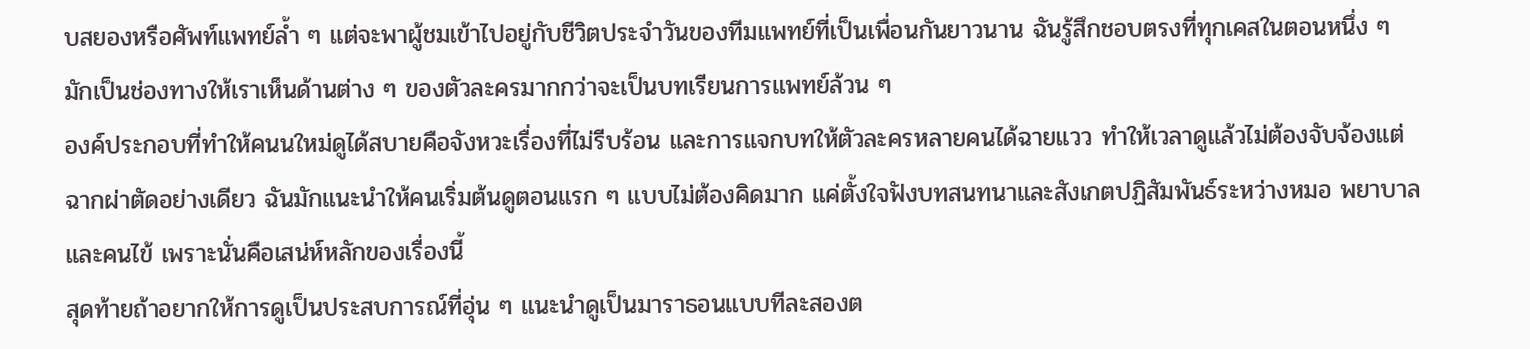บสยองหรือศัพท์แพทย์ล้ำ ๆ แต่จะพาผู้ชมเข้าไปอยู่กับชีวิตประจำวันของทีมแพทย์ที่เป็นเพื่อนกันยาวนาน ฉันรู้สึกชอบตรงที่ทุกเคสในตอนหนึ่ง ๆ มักเป็นช่องทางให้เราเห็นด้านต่าง ๆ ของตัวละครมากกว่าจะเป็นบทเรียนการแพทย์ล้วน ๆ
องค์ประกอบที่ทำให้คนนใหม่ดูได้สบายคือจังหวะเรื่องที่ไม่รีบร้อน และการแจกบทให้ตัวละครหลายคนได้ฉายแวว ทำให้เวลาดูแล้วไม่ต้องจับจ้องแต่ฉากผ่าตัดอย่างเดียว ฉันมักแนะนำให้คนเริ่มต้นดูตอนแรก ๆ แบบไม่ต้องคิดมาก แค่ตั้งใจฟังบทสนทนาและสังเกตปฏิสัมพันธ์ระหว่างหมอ พยาบาล และคนไข้ เพราะนั่นคือเสน่ห์หลักของเรื่องนี้
สุดท้ายถ้าอยากให้การดูเป็นประสบการณ์ที่อุ่น ๆ แนะนำดูเป็นมาราธอนแบบทีละสองต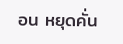อน หยุดคั่น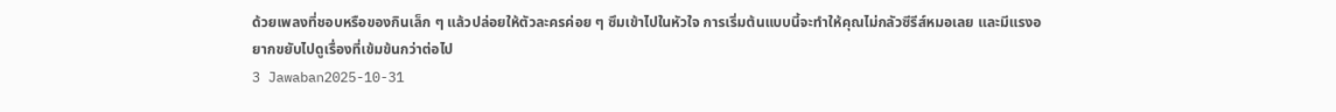ด้วยเพลงที่ชอบหรือของกินเล็ก ๆ แล้วปล่อยให้ตัวละครค่อย ๆ ซึมเข้าไปในหัวใจ การเริ่มต้นแบบนี้จะทำให้คุณไม่กลัวซีรีส์หมอเลย และมีแรงอยากขยับไปดูเรื่องที่เข้มข้นกว่าต่อไป
3 Jawaban2025-10-31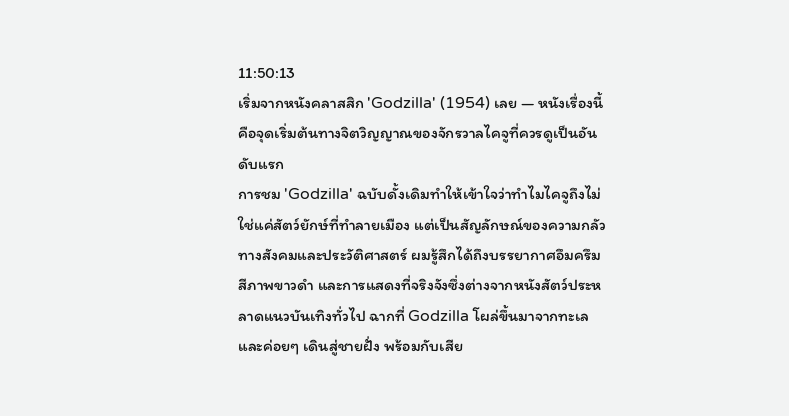11:50:13
เริ่มจากหนังคลาสสิก 'Godzilla' (1954) เลย — หนังเรื่องนี้คือจุดเริ่มต้นทางจิตวิญญาณของจักรวาลไคจูที่ควรดูเป็นอันดับแรก
การชม 'Godzilla' ฉบับดั้งเดิมทำให้เข้าใจว่าทำไมไคจูถึงไม่ใช่แค่สัตว์ยักษ์ที่ทำลายเมือง แต่เป็นสัญลักษณ์ของความกลัวทางสังคมและประวัติศาสตร์ ผมรู้สึกได้ถึงบรรยากาศอึมครึม สีภาพขาวดำ และการแสดงที่จริงจังซึ่งต่างจากหนังสัตว์ประหลาดแนวบันเทิงทั่วไป ฉากที่ Godzilla โผล่ขึ้นมาจากทะเลและค่อยๆ เดินสู่ชายฝั่ง พร้อมกับเสีย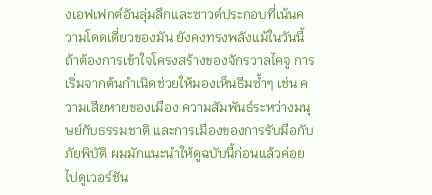งเอฟเฟกต์อันลุ่มลึกและซาวด์ประกอบที่เน้นความโดดเดี่ยวของมัน ยังคงทรงพลังแม้ในวันนี้
ถ้าต้องการเข้าใจโครงสร้างของจักรวาลไคจู การเริ่มจากต้นกำเนิดช่วยให้มองเห็นธีมซ้ำๆ เช่น ความเสียหายของเมือง ความสัมพันธ์ระหว่างมนุษย์กับธรรมชาติ และการเมืองของการรับมือกับภัยพิบัติ ผมมักแนะนำให้ดูฉบับนี้ก่อนแล้วค่อยไปดูเวอร์ชัน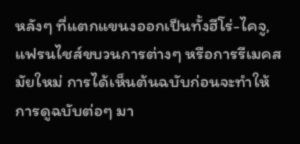หลังๆ ที่แตกแขนงออกเป็นทั้งฮีโร่-ไคจู, แฟรนไชส์ขบวนการต่างๆ หรือการรีเมคสมัยใหม่ การได้เห็นต้นฉบับก่อนจะทำให้การดูฉบับต่อๆ มา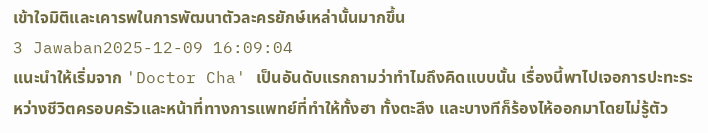เข้าใจมิติและเคารพในการพัฒนาตัวละครยักษ์เหล่านั้นมากขึ้น
3 Jawaban2025-12-09 16:09:04
แนะนำให้เริ่มจาก 'Doctor Cha' เป็นอันดับแรกถามว่าทำไมถึงคิดแบบนั้น เรื่องนี้พาไปเจอการปะทะระหว่างชีวิตครอบครัวและหน้าที่ทางการแพทย์ที่ทำให้ทั้งฮา ทั้งตะลึง และบางทีก็ร้องไห้ออกมาโดยไม่รู้ตัว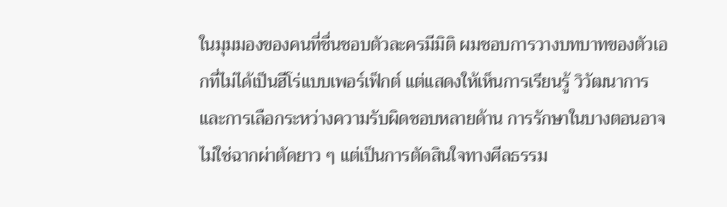ในมุมมองของคนที่ชื่นชอบตัวละครมีมิติ ผมชอบการวางบทบาทของตัวเอกที่ไม่ได้เป็นฮีโร่แบบเพอร์เฟ็กต์ แต่แสดงให้เห็นการเรียนรู้ วิวัฒนาการ และการเลือกระหว่างความรับผิดชอบหลายด้าน การรักษาในบางตอนอาจไม่ใช่ฉากผ่าตัดยาว ๆ แต่เป็นการตัดสินใจทางศีลธรรม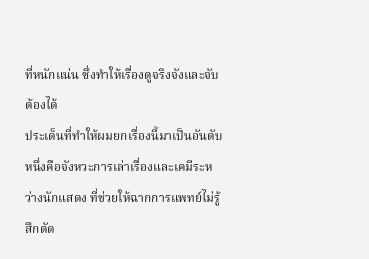ที่หนักแน่น ซึ่งทำให้เรื่องดูจริงจังและจับต้องได้
ประเด็นที่ทำให้ผมยกเรื่องนี้มาเป็นอันดับหนึ่งคือจังหวะการเล่าเรื่องและเคมีระหว่างนักแสดง ที่ช่วยให้ฉากการแพทย์ไม่รู้สึกตัด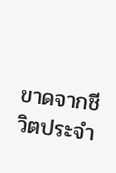ขาดจากชีวิตประจำ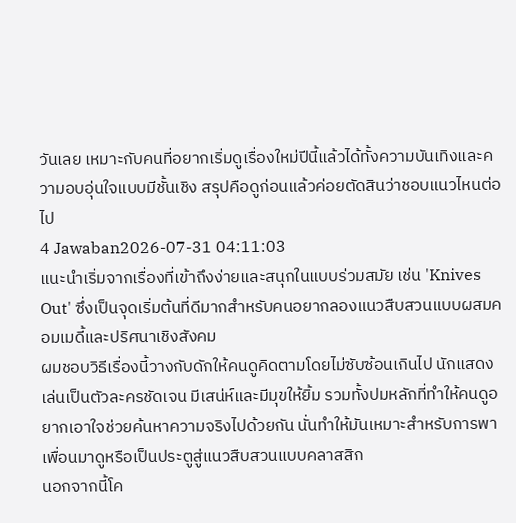วันเลย เหมาะกับคนที่อยากเริ่มดูเรื่องใหม่ปีนี้แล้วได้ทั้งความบันเทิงและความอบอุ่นใจแบบมีชั้นเชิง สรุปคือดูก่อนแล้วค่อยตัดสินว่าชอบแนวไหนต่อไป
4 Jawaban2026-07-31 04:11:03
แนะนำเริ่มจากเรื่องที่เข้าถึงง่ายและสนุกในแบบร่วมสมัย เช่น 'Knives Out' ซึ่งเป็นจุดเริ่มต้นที่ดีมากสำหรับคนอยากลองแนวสืบสวนแบบผสมคอมเมดี้และปริศนาเชิงสังคม
ผมชอบวิธีเรื่องนี้วางกับดักให้คนดูคิดตามโดยไม่ซับซ้อนเกินไป นักแสดงเล่นเป็นตัวละครชัดเจน มีเสน่ห์และมีมุขให้ยิ้ม รวมทั้งปมหลักที่ทำให้คนดูอยากเอาใจช่วยค้นหาความจริงไปด้วยกัน นั่นทำให้มันเหมาะสำหรับการพาเพื่อนมาดูหรือเป็นประตูสู่แนวสืบสวนแบบคลาสสิก
นอกจากนี้โค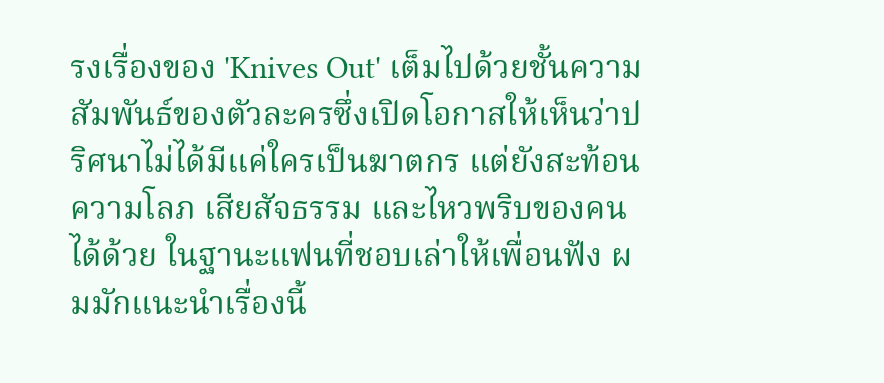รงเรื่องของ 'Knives Out' เต็มไปด้วยชั้นความสัมพันธ์ของตัวละครซึ่งเปิดโอกาสให้เห็นว่าปริศนาไม่ได้มีแค่ใครเป็นฆาตกร แต่ยังสะท้อนความโลภ เสียสัจธรรม และไหวพริบของคนได้ด้วย ในฐานะแฟนที่ชอบเล่าให้เพื่อนฟัง ผมมักแนะนำเรื่องนี้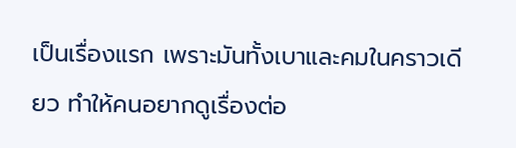เป็นเรื่องแรก เพราะมันทั้งเบาและคมในคราวเดียว ทำให้คนอยากดูเรื่องต่อ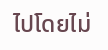ไปโดยไม่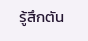รู้สึกตัน